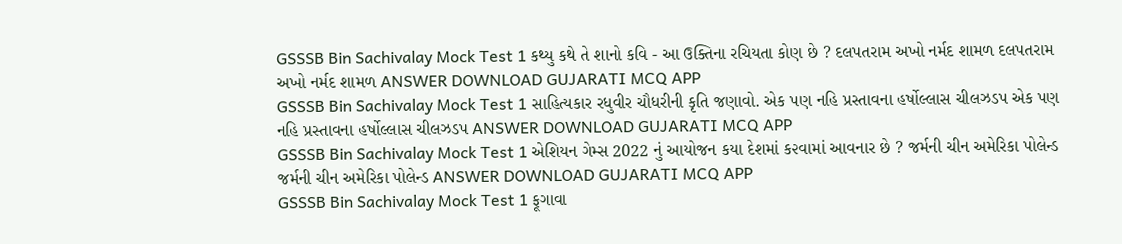GSSSB Bin Sachivalay Mock Test 1 કથ્યુ કથે તે શાનો કવિ - આ ઉક્તિના રચિયતા કોણ છે ? દલપતરામ અખો નર્મદ શામળ દલપતરામ અખો નર્મદ શામળ ANSWER DOWNLOAD GUJARATI MCQ APP
GSSSB Bin Sachivalay Mock Test 1 સાહિત્યકાર રધુવીર ચૌધરીની કૃતિ જણાવો. એક પણ નહિ પ્રસ્તાવના હર્ષોલ્લાસ ચીલઝડપ એક પણ નહિ પ્રસ્તાવના હર્ષોલ્લાસ ચીલઝડપ ANSWER DOWNLOAD GUJARATI MCQ APP
GSSSB Bin Sachivalay Mock Test 1 એશિયન ગેમ્સ 2022 નું આયોજન કયા દેશમાં ક૨વામાં આવનાર છે ? જર્મની ચીન અમેરિકા પોલેન્ડ જર્મની ચીન અમેરિકા પોલેન્ડ ANSWER DOWNLOAD GUJARATI MCQ APP
GSSSB Bin Sachivalay Mock Test 1 ફૂગાવા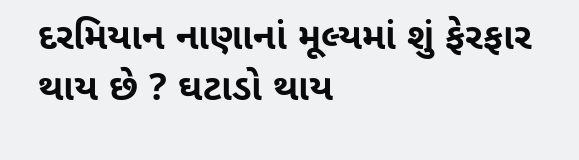દરમિયાન નાણાનાં મૂલ્યમાં શું ફેરફાર થાય છે ? ઘટાડો થાય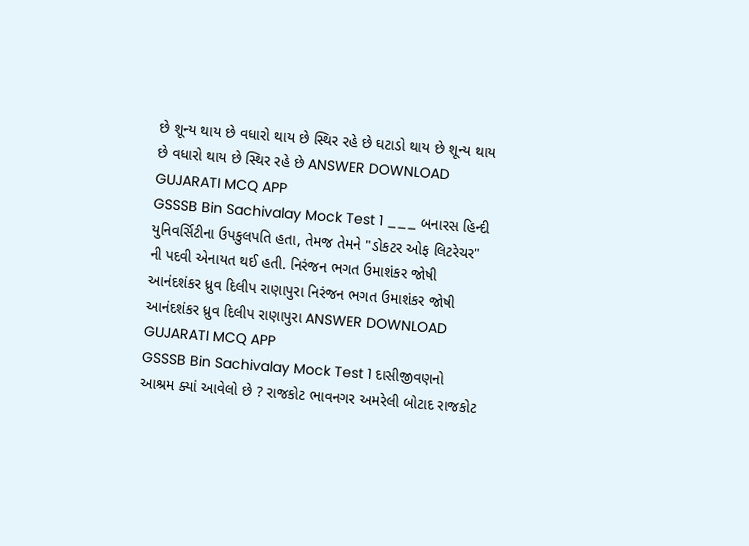છે શૂન્ય થાય છે વધારો થાય છે સ્થિર રહે છે ઘટાડો થાય છે શૂન્ય થાય છે વધારો થાય છે સ્થિર રહે છે ANSWER DOWNLOAD GUJARATI MCQ APP
GSSSB Bin Sachivalay Mock Test 1 ___ બનારસ હિન્દી યુનિવર્સિટીના ઉપકુલપતિ હતા, તેમજ તેમને "ડોકટર ઓફ લિટરેચર" ની પદવી એનાયત થઈ હતી. નિરંજન ભગત ઉમાશંકર જોષી આનંદશંકર ધ્રુવ દિલીપ રાણાપુરા નિરંજન ભગત ઉમાશંકર જોષી આનંદશંકર ધ્રુવ દિલીપ રાણાપુરા ANSWER DOWNLOAD GUJARATI MCQ APP
GSSSB Bin Sachivalay Mock Test 1 દાસીજીવણનો આશ્રમ ક્યાં આવેલો છે ? રાજકોટ ભાવનગર અમરેલી બોટાદ રાજકોટ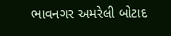ભાવનગર અમરેલી બોટાદ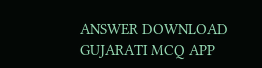ANSWER DOWNLOAD GUJARATI MCQ APP